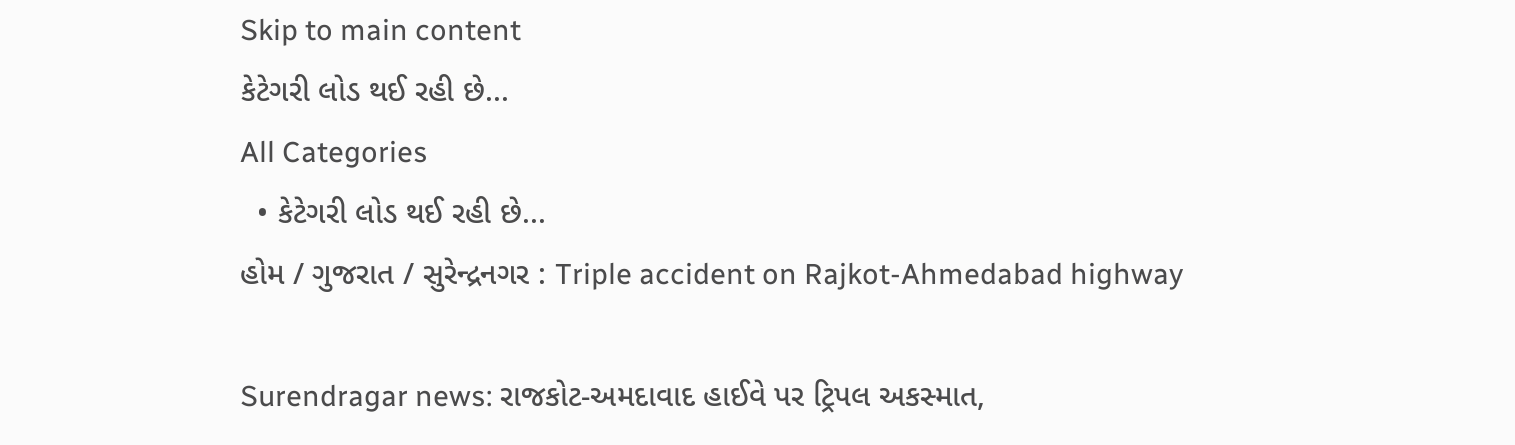Skip to main content
કેટેગરી લોડ થઈ રહી છે...
All Categories
  • કેટેગરી લોડ થઈ રહી છે...
હોમ / ગુજરાત / સુરેન્દ્રનગર : Triple accident on Rajkot-Ahmedabad highway

Surendragar news: રાજકોટ-અમદાવાદ હાઈવે પર ટ્રિપલ અકસ્માત,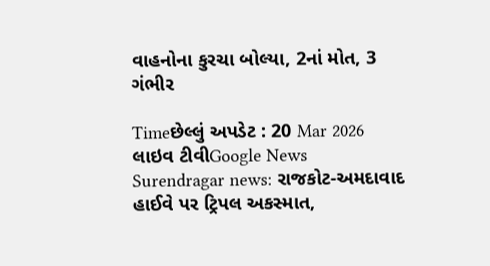વાહનોના કુરચા બોલ્યા, 2નાં મોત, 3 ગંભીર

Timeછેલ્લું અપડેટ : 20 Mar 2026
લાઇવ ટીવીGoogle News
Surendragar news: રાજકોટ-અમદાવાદ હાઈવે પર ટ્રિપલ અકસ્માત,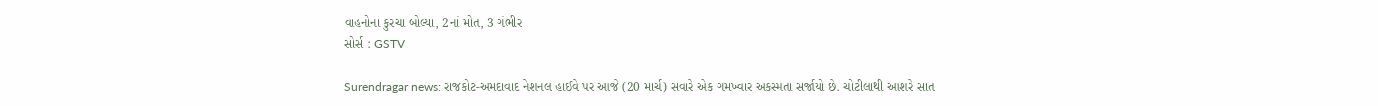વાહનોના કુરચા બોલ્યા, 2નાં મોત, 3 ગંભીર
સોર્સ : GSTV

Surendragar news: રાજકોટ-અમદાવાદ નેશનલ હાઈવે પર આજે (20 માર્ચ) સવારે એક ગમખ્વાર અકસ્મતા સર્જાયો છે. ચોટીલાથી આશરે સાત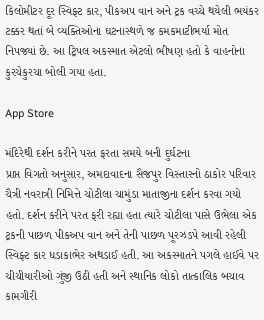કિલોમીટર દૂર સ્વિફ્ટ કાર, પીકઅપ વાન અને ટ્રક વચ્ચે થયેલી ભયંકર ટક્કર થતાં બે વ્યક્તિઓના ઘટનાસ્થળે જ કમકમાટીભર્યા મોત નિપજ્યાં છે. આ ટ્રિપલ અકસ્માત એટલો ભીષણ હતો કે વાહનોના કુરચેકુરચા બોલી ગયા હતા.

App Store

મંદિરેથી દર્શન કરીને પરત ફરતા સમયે બની દુર્ઘટના
પ્રાપ્ત વિગતો અનુસાર, અમદાવાદના સૈજપુર વિસ્તારનો ઠાકોર પરિવાર ચૈત્રી નવરાત્રી નિમિત્તે ચોટીલા ચામુંડા માતાજીના દર્શન કરવા ગયો હતો. દર્શન કરીને પરત ફરી રહ્યા હતા ત્યારે ચોટીલા પાસે ઉભેલા એક ટ્રકની પાછળ પીકઅપ વાન અને તેની પાછળ પૂરઝડપે આવી રહેલી સ્વિફ્ટ કાર ધડાકાભેર અથડાઈ હતી. આ અકસ્માતને પગલે હાઈવે પર ચીચીયારીઓ ગુંજી ઉઠી હતી અને સ્થાનિક લોકો તાત્કાલિક બચાવ કામગીરી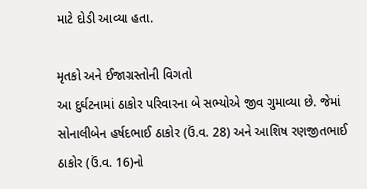માટે દોડી આવ્યા હતા.

મૃતકો અને ઈજાગ્રસ્તોની વિગતો
આ દુર્ઘટનામાં ઠાકોર પરિવારના બે સભ્યોએ જીવ ગુમાવ્યા છે. જેમાં સોનાલીબેન હર્ષદભાઈ ઠાકોર (ઉં.વ. 28) અને આશિષ રણજીતભાઈ ઠાકોર (ઉં.વ. 16)નો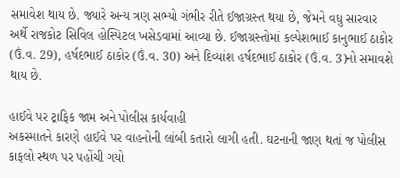સમાવેશ થાય છે. જ્યારે અન્ય ત્રણ સભ્યો ગંભીર રીતે ઈજાગ્રસ્ત થયા છે, જેમને વધુ સારવાર અર્થે રાજકોટ સિવિલ હોસ્પિટલ ખસેડવામાં આવ્યા છે. ઈજાગ્રસ્તોમાં કલ્પેશભાઈ કાનુભાઈ ઠાકોર (ઉં.વ. 29), હર્ષદભાઈ ઠાકોર (ઉં.વ. 30) અને દિવ્યાંશ હર્ષદભાઈ ઠાકોર (ઉં.વ. 3)નો સમાવશે થાય છે.

હાઈવે પર ટ્રાફિક જામ અને પોલીસ કાર્યવાહી
અકસ્માતને કારણે હાઈવે પર વાહનોની લાંબી કતારો લાગી હતી. ઘટનાની જાણ થતાં જ પોલીસ કાફલો સ્થળ પર પહોંચી ગયો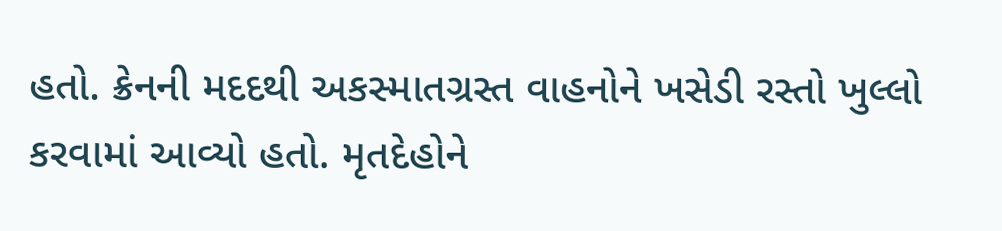હતો. ક્રેનની મદદથી અકસ્માતગ્રસ્ત વાહનોને ખસેડી રસ્તો ખુલ્લો કરવામાં આવ્યો હતો. મૃતદેહોને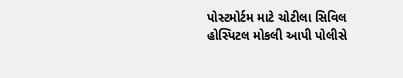પોસ્ટમોર્ટમ માટે ચોટીલા સિવિલ હોસ્પિટલ મોકલી આપી પોલીસે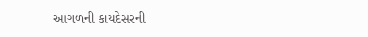આગળની કાયદેસરની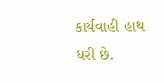કાર્યવાહી હાથ ધરી છે.